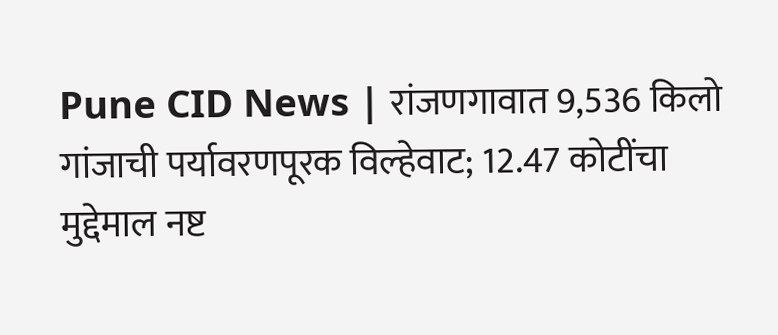Pune CID News | रांजणगावात 9,536 किलो गांजाची पर्यावरणपूरक विल्हेवाट; 12.47 कोटींचा मुद्देमाल नष्ट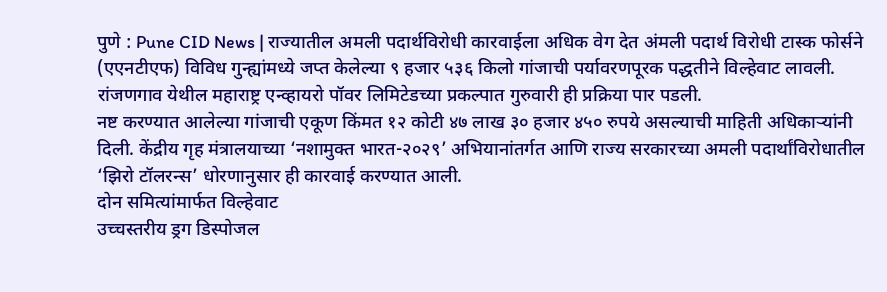पुणे : Pune CID News | राज्यातील अमली पदार्थविरोधी कारवाईला अधिक वेग देत अंमली पदार्थ विरोधी टास्क फोर्सने (एएनटीएफ) विविध गुन्ह्यांमध्ये जप्त केलेल्या ९ हजार ५३६ किलो गांजाची पर्यावरणपूरक पद्धतीने विल्हेवाट लावली. रांजणगाव येथील महाराष्ट्र एन्व्हायरो पॉवर लिमिटेडच्या प्रकल्पात गुरुवारी ही प्रक्रिया पार पडली.
नष्ट करण्यात आलेल्या गांजाची एकूण किंमत १२ कोटी ४७ लाख ३० हजार ४५० रुपये असल्याची माहिती अधिकाऱ्यांनी दिली. केंद्रीय गृह मंत्रालयाच्या ‘नशामुक्त भारत-२०२९’ अभियानांतर्गत आणि राज्य सरकारच्या अमली पदार्थांविरोधातील ‘झिरो टॉलरन्स’ धोरणानुसार ही कारवाई करण्यात आली.
दोन समित्यांमार्फत विल्हेवाट
उच्चस्तरीय ड्रग डिस्पोजल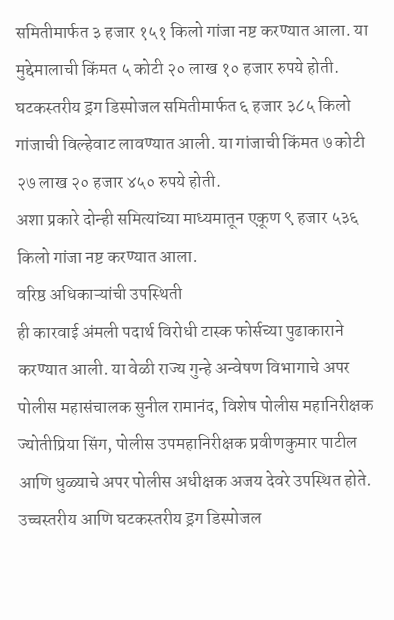समितीमार्फत ३ हजार १५१ किलो गांजा नष्ट करण्यात आला. या मुद्देमालाची किंमत ५ कोटी २० लाख १० हजार रुपये होती.
घटकस्तरीय ड्रग डिस्पोजल समितीमार्फत ६ हजार ३८५ किलो गांजाची विल्हेवाट लावण्यात आली. या गांजाची किंमत ७ कोटी २७ लाख २० हजार ४५० रुपये होती.
अशा प्रकारे दोन्ही समित्यांच्या माध्यमातून एकूण ९ हजार ५३६ किलो गांजा नष्ट करण्यात आला.
वरिष्ठ अधिकाऱ्यांची उपस्थिती
ही कारवाई अंमली पदार्थ विरोधी टास्क फोर्सच्या पुढाकाराने करण्यात आली. या वेळी राज्य गुन्हे अन्वेषण विभागाचे अपर पोलीस महासंचालक सुनील रामानंद, विशेष पोलीस महानिरीक्षक ज्योतीप्रिया सिंग, पोलीस उपमहानिरीक्षक प्रवीणकुमार पाटील आणि धुळ्याचे अपर पोलीस अधीक्षक अजय देवरे उपस्थित होते.
उच्चस्तरीय आणि घटकस्तरीय ड्रग डिस्पोजल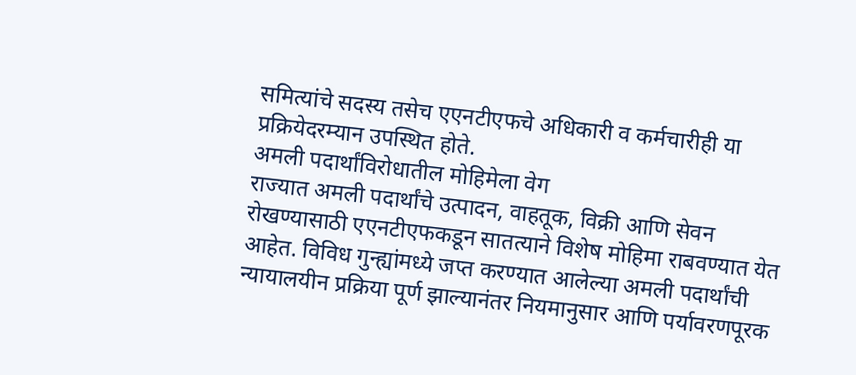समित्यांचे सदस्य तसेच एएनटीएफचे अधिकारी व कर्मचारीही या प्रक्रियेदरम्यान उपस्थित होते.
अमली पदार्थांविरोधातील मोहिमेला वेग
राज्यात अमली पदार्थांचे उत्पादन, वाहतूक, विक्री आणि सेवन रोखण्यासाठी एएनटीएफकडून सातत्याने विशेष मोहिमा राबवण्यात येत आहेत. विविध गुन्ह्यांमध्ये जप्त करण्यात आलेल्या अमली पदार्थांची न्यायालयीन प्रक्रिया पूर्ण झाल्यानंतर नियमानुसार आणि पर्यावरणपूरक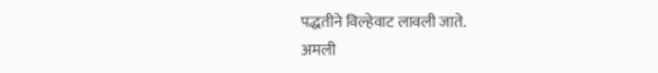पद्धतीने विल्हेवाट लावली जाते.
अमली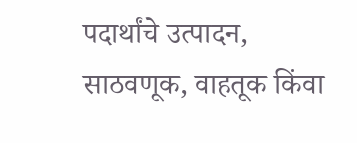पदार्थांचे उत्पादन, साठवणूक, वाहतूक किंवा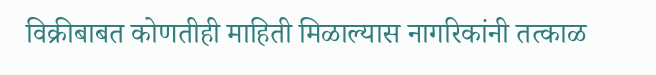विक्रीबाबत कोणतीही माहिती मिळाल्यास नागरिकांनी तत्काळ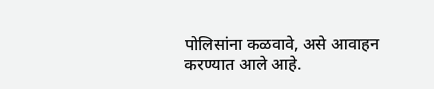पोलिसांना कळवावे, असे आवाहन करण्यात आले आहे.